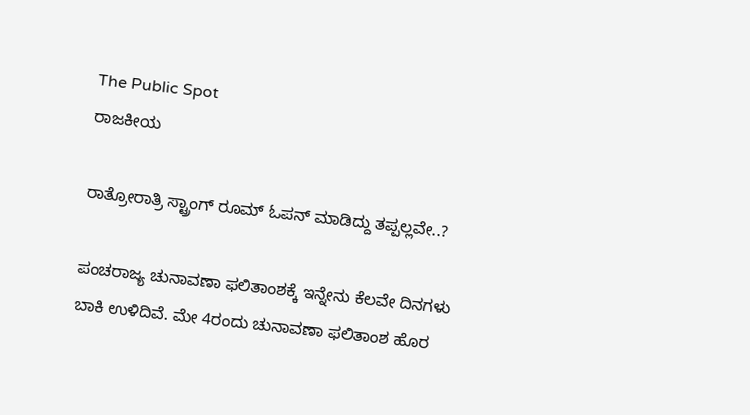The Public Spot
ರಾಜಕೀಯ

ರಾತ್ರೋರಾತ್ರಿ ಸ್ಟ್ರಾಂಗ್‌ ರೂಮ್‌ ಓಪನ್‌ ಮಾಡಿದ್ದು ತಪ್ಪಲ್ಲವೇ..?

ಪಂಚರಾಜ್ಯ ಚುನಾವಣಾ ಫಲಿತಾಂಶಕ್ಕೆ ಇನ್ನೇನು ಕೆಲವೇ ದಿನಗಳು ಬಾಕಿ ಉಳಿದಿವೆ. ಮೇ 4ರಂದು ಚುನಾವಣಾ ಫಲಿತಾಂಶ ಹೊರ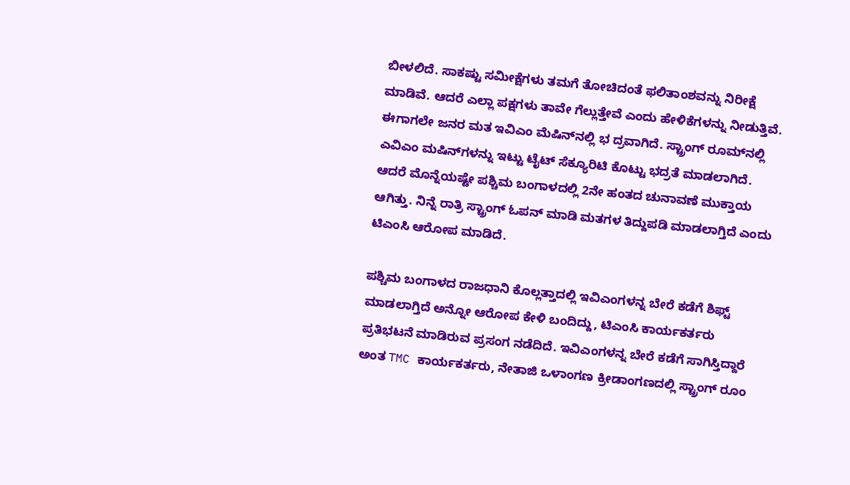ಬೀಳಲಿದೆ. ಸಾಕಷ್ಟು ಸಮೀಕ್ಷೆಗಳು ತಮಗೆ ತೋಚಿದಂತೆ ಫಲಿತಾಂಶವನ್ನು ನಿರೀಕ್ಷೆ ಮಾಡಿವೆ. ಆದರೆ ಎಲ್ಲಾ ಪಕ್ಷಗಳು ತಾವೇ ಗೆಲ್ಲುತ್ತೇವೆ ಎಂದು ಹೇಳಿಕೆಗಳನ್ನು ನೀಡುತ್ತಿವೆ. ಈಗಾಗಲೇ ಜನರ ಮತ ಇವಿಎಂ ಮೆಷಿನ್‌ನಲ್ಲಿ ಭ ದ್ರವಾಗಿದೆ. ಸ್ಟ್ರಾಂಗ್‌ ರೂಮ್‌ನಲ್ಲಿ ಎವಿಎಂ ಮಷಿನ್‌ಗಳನ್ನು ಇಟ್ಟು ಟೈಟ್‌ ಸೆಕ್ಯೂರಿಟಿ ಕೊಟ್ಟು ಭದ್ರತೆ ಮಾಡಲಾಗಿದೆ. ಆದರೆ ಮೊನ್ನೆಯಷ್ಟೇ ಪಶ್ಚಿಮ ಬಂಗಾಳದಲ್ಲಿ 2ನೇ ಹಂತದ ಚುನಾವಣೆ ಮುಕ್ತಾಯ ಆಗಿತ್ತು. ನಿನ್ನೆ ರಾತ್ರಿ ಸ್ಟ್ರಾಂಗ್‌ ಓಪನ್‌ ಮಾಡಿ ಮತಗಳ ತಿದ್ದುಪಡಿ ಮಾಡಲಾಗ್ತಿದೆ ಎಂದು ಟಿಎಂಸಿ ಆರೋಪ ಮಾಡಿದೆ.

ಪಶ್ಚಿಮ ಬಂಗಾಳದ ರಾಜಧಾನಿ ಕೊಲ್ಲತ್ತಾದಲ್ಲಿ ಇವಿಎಂಗಳನ್ನ ಬೇರೆ ಕಡೆಗೆ ಶಿಫ್ಟ್‌ ಮಾಡಲಾಗ್ತಿದೆ ಅನ್ನೋ ಆರೋಪ ಕೇಳಿ ಬಂದಿದ್ದು, ಟಿಎಂಸಿ ಕಾರ್ಯಕರ್ತರು ಪ್ರತಿಭಟನೆ ಮಾಡಿರುವ ಪ್ರಸಂಗ ನಡೆದಿದೆ. ಇವಿಎಂಗಳನ್ನ ಬೇರೆ ಕಡೆಗೆ ಸಾಗಿಸ್ತಿದ್ದಾರೆ ಅಂತ TMC ಕಾರ್ಯಕರ್ತರು, ನೇತಾಜಿ ಒಳಾಂಗಣ ಕ್ರೀಡಾಂಗಣದಲ್ಲಿ ಸ್ಟ್ರಾಂಗ್‌‌ ರೂಂ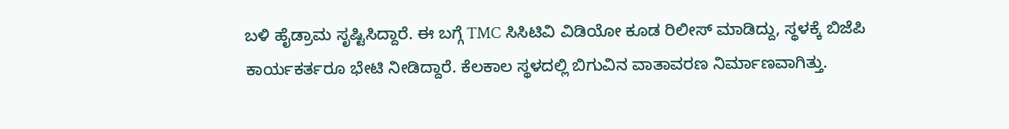ಬಳಿ ಹೈಡ್ರಾಮ ಸೃಷ್ಟಿಸಿದ್ದಾರೆ. ಈ ಬಗ್ಗೆ TMC ಸಿಸಿಟಿವಿ ವಿಡಿಯೋ ಕೂಡ ರಿಲೀಸ್‌ ಮಾಡಿದ್ದು, ಸ್ಥಳಕ್ಕೆ ಬಿಜೆಪಿ ಕಾರ್ಯಕರ್ತರೂ ಭೇಟಿ ನೀಡಿದ್ದಾರೆ. ಕೆಲಕಾಲ ಸ್ಥಳದಲ್ಲಿ ಬಿಗುವಿನ ವಾತಾವರಣ ನಿರ್ಮಾಣವಾಗಿತ್ತು.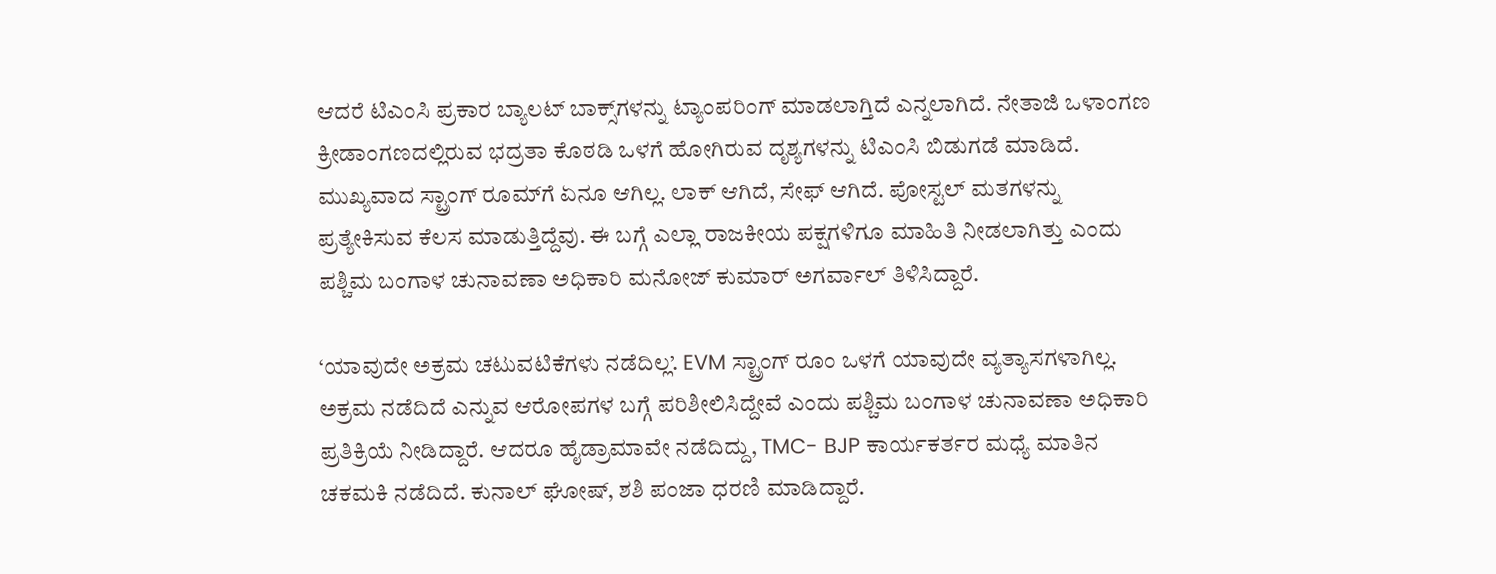ಆದರೆ ಟಿಎಂಸಿ ಪ್ರಕಾರ ಬ್ಯಾಲಟ್‌ ಬಾಕ್ಸ್‌ಗಳನ್ನು ಟ್ಯಾಂಪರಿಂಗ್‌ ಮಾಡಲಾಗ್ತಿದೆ ಎನ್ನಲಾಗಿದೆ. ನೇತಾಜಿ ಒಳಾಂಗಣ ಕ್ರೀಡಾಂಗಣದಲ್ಲಿರುವ ಭದ್ರತಾ ಕೊಠಡಿ ಒಳಗೆ ಹೋಗಿರುವ ದೃಶ್ಯಗಳನ್ನು ಟಿಎಂಸಿ ಬಿಡುಗಡೆ ಮಾಡಿದೆ. ಮುಖ್ಯವಾದ ಸ್ಟ್ರಾಂಗ್‌ ರೂಮ್‌ಗೆ ಏನೂ ಆಗಿಲ್ಲ. ಲಾಕ್‌ ಆಗಿದೆ, ಸೇಫ್‌ ಆಗಿದೆ. ಪೋಸ್ಟಲ್‌ ಮತಗಳನ್ನು ಪ್ರತ್ಯೇಕಿಸುವ ಕೆಲಸ ಮಾಡುತ್ತಿದ್ದೆವು. ಈ ಬಗ್ಗೆ ಎಲ್ಲಾ ರಾಜಕೀಯ ಪಕ್ಷಗಳಿಗೂ ಮಾಹಿತಿ ನೀಡಲಾಗಿತ್ತು ಎಂದು ಪಶ್ಚಿಮ ಬಂಗಾಳ ಚುನಾವಣಾ ಅಧಿಕಾರಿ ಮನೋಜ್‌ ಕುಮಾರ್‌‌ ಅಗರ್ವಾಲ್‌ ತಿಳಿಸಿದ್ದಾರೆ.

‘ಯಾವುದೇ ಅಕ್ರಮ ಚಟುವಟಿಕೆಗಳು ನಡೆದಿಲ್ಲ’. EVM ಸ್ಟ್ರಾಂಗ್ ರೂಂ ಒಳಗೆ ಯಾವುದೇ ವ್ಯತ್ಯಾಸಗಳಾಗಿಲ್ಲ. ಅಕ್ರಮ ನಡೆದಿದೆ ಎನ್ನುವ ಆರೋಪಗಳ ಬಗ್ಗೆ ಪರಿಶೀಲಿಸಿದ್ದೇವೆ ಎಂದು ಪಶ್ಚಿಮ ಬಂಗಾಳ ಚುನಾವಣಾ ಅಧಿಕಾರಿ ಪ್ರತಿಕ್ರಿಯೆ ನೀಡಿದ್ದಾರೆ. ಆದರೂ ಹೈಡ್ರಾಮಾವೇ ನಡೆದಿದ್ದು, TMC- BJP ಕಾರ್ಯಕರ್ತರ ಮಧ್ಯೆ ಮಾತಿನ ಚಕಮಕಿ ನಡೆದಿದೆ. ಕುನಾಲ್ ಘೋಷ್, ಶಶಿ ಪಂಜಾ ಧರಣಿ ಮಾಡಿದ್ದಾರೆ.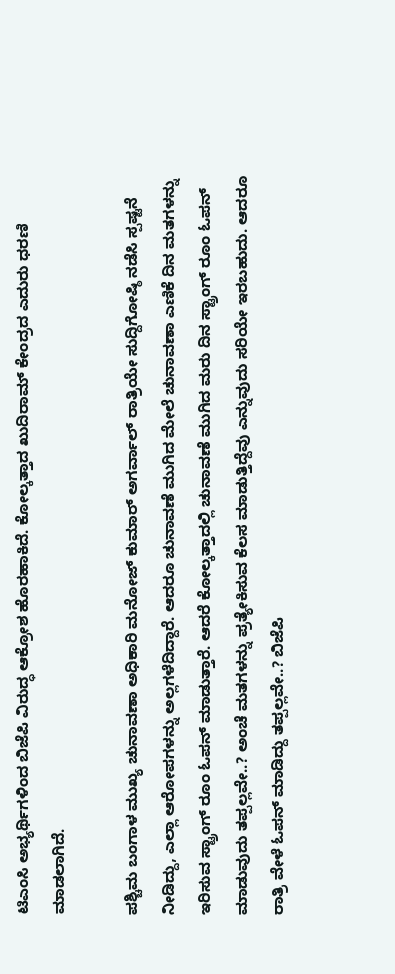ಟಿಎಂಸಿ ಅಭ್ಯರ್ಥಿಗಳಿಂದ ಬಿಜೆಪಿ ವಿರುದ್ಧ ಆಕ್ರೋಶ ಹೊರಹಾಕಿದೆ. ಕೋಲ್ಕತ್ತಾದ ಖುದಿರಾಮ್ ಕೇಂದ್ರದ ಎದುರು ಧರಣಿ ಮಾಡಲಾಗಿದೆ.

ಪಶ್ಚಿಮ ಬಂಗಾಳ ಮುಖ್ಯ ಚುನಾವಣಾ ಅಧಿಕಾರಿ ಮನೋಜ್‌ ಕುಮಾರ್‌ ಅಗರ್ವಾಲ್‌ ರಾತ್ರಿಯೇ ಸುದ್ದಿಗೋಷ್ಠಿ ನಡೆಸಿ ಸ್ಪಷ್ಟನೆ ನೀಡಿದ್ದು, ಎಲ್ಲಾ ಆರೋಪಗಳನ್ನು ಅಲ್ಲಗಳೆದಿದ್ದಾರೆ. ಆದರೂ ಚುನಾವಣೆ ಮುಗಿದ ಮೇಲೆ ಚುನಾವಣಾ ಎಣಿಕೆ ದಿನ ಮತಗಳನ್ನು ಇರಿಸುವ ಸ್ಟ್ರಾಂಗ್‌ ರೂಂ ಓಪನ್‌ ಮಾಡುತ್ತಾರೆ. ಆದರೆ ಕೋಲ್ಕತ್ತಾದಲ್ಲಿ ಚುನಾವಣೆ ಮುಗಿದ ಮರು ದಿನ ಸ್ಟ್ರಾಂಗ್‌ ರೂಂ ಓಪನ್‌ ಮಾಡುವುದು ತಪ್ಪಲ್ಲವೇ..? ಅಂಚೆ ಮತಗಳನ್ನು ಪ್ರತ್ಯೇಕಿಸುವ ಕೆಲಸ ಮಾಡುತ್ತಿದ್ದೆವು ಎನ್ನುವುದು ಸರಿಯೇ ಇರಬಹುದು. ಆದರೂ ರಾತ್ರಿ ವೇಳೆ ಓಪನ್‌ ಮಾಡಿದ್ದು ತಪ್ಪಲ್ಲವೇ..? ಬಿಜೆಪಿ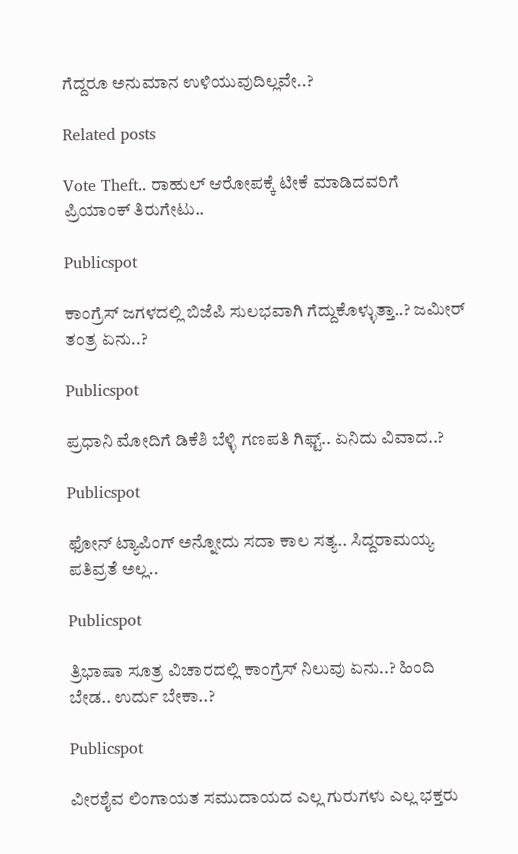ಗೆದ್ದರೂ ಅನುಮಾನ ಉಳಿಯುವುದಿಲ್ಲವೇ..?

Related posts

Vote Theft.. ರಾಹುಲ್ ಆರೋಪಕ್ಕೆ ಟೀಕೆ ಮಾಡಿದವರಿಗೆ ಪ್ರಿಯಾಂಕ್ ತಿರುಗೇಟು..

Publicspot

ಕಾಂಗ್ರೆಸ್ ಜಗಳದಲ್ಲಿ ಬಿಜೆಪಿ ಸುಲಭವಾಗಿ ಗೆದ್ದುಕೊಳ್ಳುತ್ತಾ..? ಜಮೀರ್ ತಂತ್ರ ಏನು..?

Publicspot

ಪ್ರಧಾನಿ ಮೋದಿಗೆ ಡಿಕೆಶಿ ಬೆಳ್ಳಿ ಗಣಪತಿ ಗಿಫ್ಟ್.. ಏನಿದು ವಿವಾದ..?

Publicspot

ಫೋನ್ ಟ್ಯಾಪಿಂಗ್ ಅನ್ನೋದು ಸದಾ ಕಾಲ ಸತ್ಯ.. ಸಿದ್ದರಾಮಯ್ಯ ಪತಿವ್ರತೆ ಅಲ್ಲ..

Publicspot

ತ್ರಿಭಾಷಾ ಸೂತ್ರ ವಿಚಾರದಲ್ಲಿ ಕಾಂಗ್ರೆಸ್‌ ನಿಲುವು ಏನು..? ಹಿಂದಿ ಬೇಡ.. ಉರ್ದು ಬೇಕಾ..?

Publicspot

ವೀರಶೈವ ಲಿಂಗಾಯತ ಸಮುದಾಯದ ಎಲ್ಲ ಗುರುಗಳು ಎಲ್ಲ ಭಕ್ತರು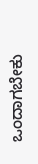ಒಂದಾಗಬೇಕು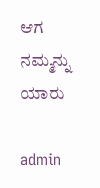ಆಗ ನಮ್ಮನ್ನು ಯಾರು

admin